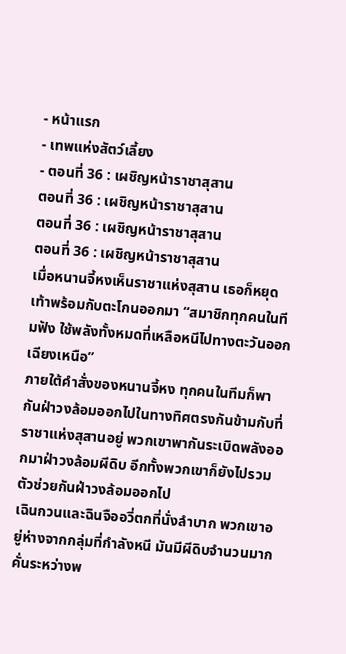- หน้าแรก
- เทพแห่งสัตว์เลี้ยง
- ตอนที่ 36 : เผชิญหน้าราชาสุสาน
ตอนที่ 36 : เผชิญหน้าราชาสุสาน
ตอนที่ 36 : เผชิญหน้าราชาสุสาน
ตอนที่ 36 : เผชิญหน้าราชาสุสาน
เมื่อหนานจี้หงเห็นราชาแห่งสุสาน เธอก็หยุดเท้าพร้อมกับตะโกนออกมา “สมาชิกทุกคนในทีมฟัง ใช้พลังทั้งหมดที่เหลือหนีไปทางตะวันออกเฉียงเหนือ”
ภายใต้คำสั่งของหนานจี้หง ทุกคนในทีมก็พากันฝ่าวงล้อมออกไปในทางทิศตรงกันข้ามกับที่ราชาแห่งสุสานอยู่ พวกเขาพากันระเบิดพลังออกมาฝ่าวงล้อมผีดิบ อีกทั้งพวกเขาก็ยังไปรวมตัวช่วยกันฝ่าวงล้อมออกไป
เฉินกวนและฉินจืออวี่ตกที่นั่งลำบาก พวกเขาอยู่ห่างจากกลุ่มที่กำลังหนี มันมีผีดิบจำนวนมากคั่นระหว่างพ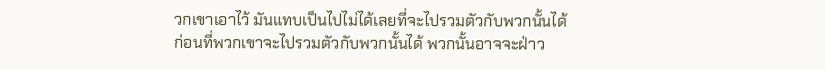วกเขาเอาไว้ มันแทบเป็นไปไม่ได้เลยที่จะไปรวมตัวกับพวกนั้นได้
ก่อนที่พวกเขาจะไปรวมตัวกับพวกนั้นได้ พวกนั้นอาจจะฝ่าว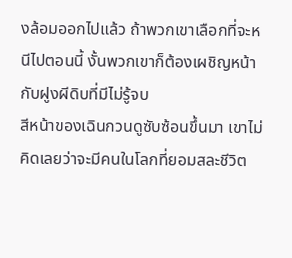งล้อมออกไปแล้ว ถ้าพวกเขาเลือกที่จะหนีไปตอนนี้ งั้นพวกเขาก็ต้องเผชิญหน้ากับฝูงผีดิบที่มีไม่รู้จบ
สีหน้าของเฉินกวนดูซับซ้อนขึ้นมา เขาไม่คิดเลยว่าจะมีคนในโลกที่ยอมสละชีวิต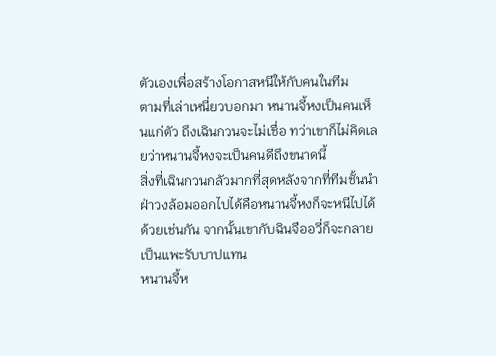ตัวเองเพื่อสร้างโอกาสหนีให้กับคนในทีม
ตามที่เล่าเหนี่ยวบอกมา หนานจี้หงเป็นคนเห็นแก่ตัว ถึงเฉินกวนจะไม่เชื่อ ทว่าเขาก็ไม่คิดเลยว่าหนานจี้หงจะเป็นคนดีถึงขนาดนี้
สิ่งที่เฉินกวนกลัวมากที่สุดหลังจากที่ทีมชั้นนำฝ่าวงล้อมออกไปได้คือหนานจี้หงก็จะหนีไปได้ด้วยเช่นกัน จากนั้นเขากับฉินจืออวี่ก็จะกลายเป็นแพะรับบาปแทน
หนานจี้ห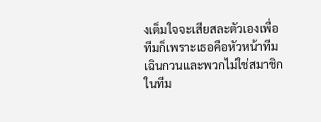งเต็มใจจะเสียสละตัวเองเพื่อทีมก็เพราะเธอคือหัวหน้าทีม เฉินกวนและพวกไม่ใช่สมาชิกในทีม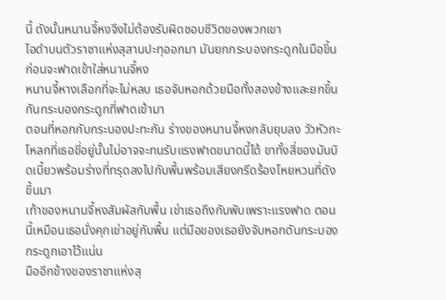นี้ ดังนั้นหนานจี้หงจึงไม่ต้องรับผิดชอบชีวิตของพวกเขา
ไอดำบนตัวราชาแห่งสุสานปะทุออกมา มันยกกระบองกระดูกในมือขึ้นก่อนจะฟาดเข้าใส่หนานจี้หง
หนานจี้หางเลือกที่จะไม่หลบ เธอจับหอกด้วยมือทั้งสองข้างและยกขึ้นกันกระบองกระดูกที่ฟาดเข้ามา
ตอนที่หอกกับกระบองปะทะกัน ร่างของหนานจี้หงกลับยุบลง วัวหัวกะโหลกที่เธอขี่อยู่นั้นไม่อาจจะทนรับแรงฟาดขนาดนี้ได้ ขาทั้งสี่ของมันบิดเบี้ยวพร้อมร่างที่ทรุดลงไปกับพื้นพร้อมเสียงกรีดร้องโหยหวนที่ดังขึ้นมา
เท้าของหนานจี้หงสัมผัสกับพื้น เข่าเธอถึงกับพับเพราะแรงฟาด ตอนนี้เหมือนเธอนั่งคุกเข่าอยู่กับพื้น แต่มือของเธอยังจับหอกดันกระบองกระดูกเอาไว้แน่น
มืออีกข้างของราชาแห่งสุ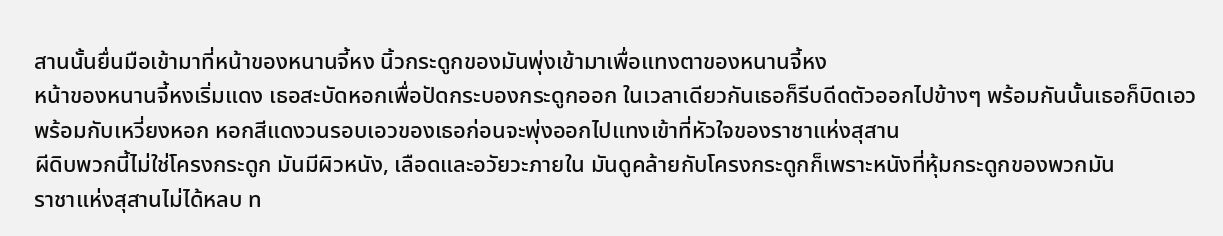สานนั้นยื่นมือเข้ามาที่หน้าของหนานจี้หง นิ้วกระดูกของมันพุ่งเข้ามาเพื่อแทงตาของหนานจี้หง
หน้าของหนานจี้หงเริ่มแดง เธอสะบัดหอกเพื่อปัดกระบองกระดูกออก ในเวลาเดียวกันเธอก็รีบดีดตัวออกไปข้างๆ พร้อมกันนั้นเธอก็บิดเอวพร้อมกับเหวี่ยงหอก หอกสีแดงวนรอบเอวของเธอก่อนจะพุ่งออกไปแทงเข้าที่หัวใจของราชาแห่งสุสาน
ผีดิบพวกนี้ไม่ใช่โครงกระดูก มันมีผิวหนัง, เลือดและอวัยวะภายใน มันดูคล้ายกับโครงกระดูกก็เพราะหนังที่หุ้มกระดูกของพวกมัน
ราชาแห่งสุสานไม่ได้หลบ ท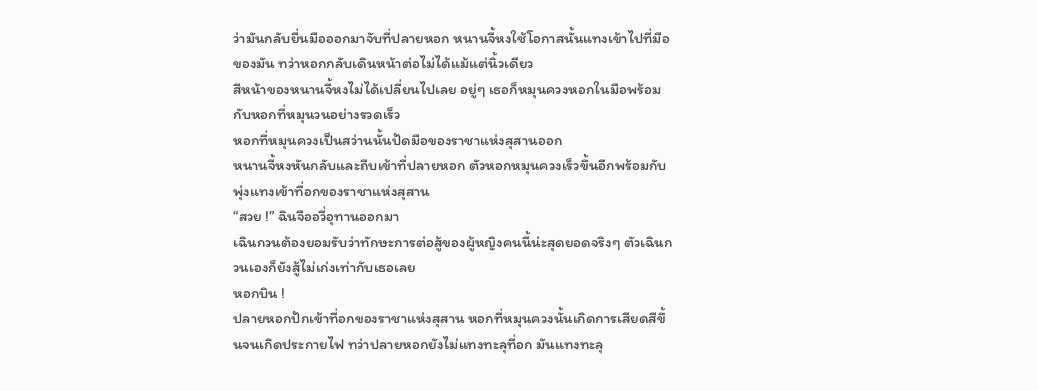ว่ามันกลับยื่นมือออกมาจับที่ปลายหอก หนานจี้หงใช้โอกาสนั้นแทงเข้าไปที่มือของมัน ทว่าหอกกลับเดินหน้าต่อไม่ได้แม้แต่นิ้วเดียว
สีหน้าของหนานจี้หงไม่ได้เปลี่ยนไปเลย อยู่ๆ เธอก็หมุนควงหอกในมือพร้อมกับหอกที่หมุนวนอย่างรวดเร็ว
หอกที่หมุนควงเป็นสว่านนั้นปัดมือของราชาแห่งสุสานออก
หนานจี้หงหันกลับและถีบเข้าที่ปลายหอก ตัวหอกหมุนควงเร็วขึ้นอีกพร้อมกับพุ่งแทงเข้าที่อกของราชาแห่งสุสาน
“สวย !” ฉินจืออวี่อุทานออกมา
เฉินกวนต้องยอมรับว่าทักษะการต่อสู้ของผู้หญิงคนนี้น่ะสุดยอดจริงๆ ตัวเฉินกวนเองก็ยังสู้ไม่เก่งเท่ากับเธอเลย
หอกบิน !
ปลายหอกปักเข้าที่อกของราชาแห่งสุสาน หอกที่หมุนควงนั้นเกิดการเสียดสีขึ้นจนเกิดประกายไฟ ทว่าปลายหอกยังไม่แทงทะลุที่อก มันแทงทะลุ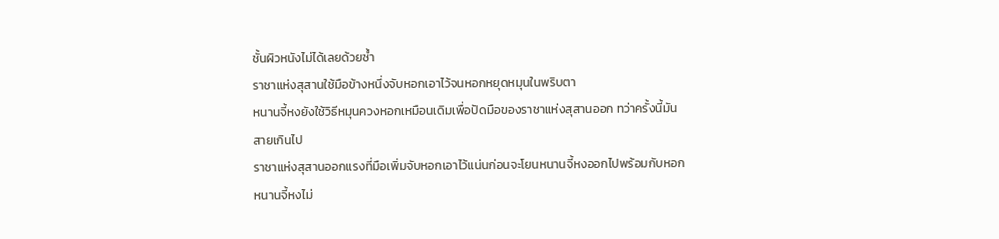ชั้นผิวหนังไม่ได้เลยด้วยซ้ำ
ราชาแห่งสุสานใช้มือข้างหนึ่งจับหอกเอาไว้จนหอกหยุดหมุนในพริบตา
หนานจี้หงยังใช้วิธีหมุนควงหอกเหมือนเดิมเพื่อปัดมือของราชาแห่งสุสานออก ทว่าครั้งนี้มันสายเกินไป
ราชาแห่งสุสานออกแรงที่มือเพิ่มจับหอกเอาไว้แน่นก่อนจะโยนหนานจี้หงออกไปพร้อมกับหอก
หนานจี้หงไม่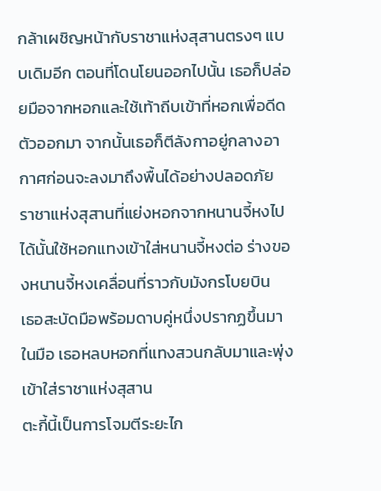กล้าเผชิญหน้ากับราชาแห่งสุสานตรงๆ แบบเดิมอีก ตอนที่โดนโยนออกไปนั้น เธอก็ปล่อยมือจากหอกและใช้เท้าถีบเข้าที่หอกเพื่อดีดตัวออกมา จากนั้นเธอก็ตีลังกาอยู่กลางอากาศก่อนจะลงมาถึงพื้นได้อย่างปลอดภัย
ราชาแห่งสุสานที่แย่งหอกจากหนานจี้หงไปได้นั้นใช้หอกแทงเข้าใส่หนานจี้หงต่อ ร่างของหนานจี้หงเคลื่อนที่ราวกับมังกรโบยบิน
เธอสะบัดมือพร้อมดาบคู่หนึ่งปรากฏขึ้นมาในมือ เธอหลบหอกที่แทงสวนกลับมาและพุ่งเข้าใส่ราชาแห่งสุสาน
ตะกี้นี้เป็นการโจมตีระยะไก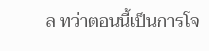ล ทว่าตอนนี้เป็นการโจ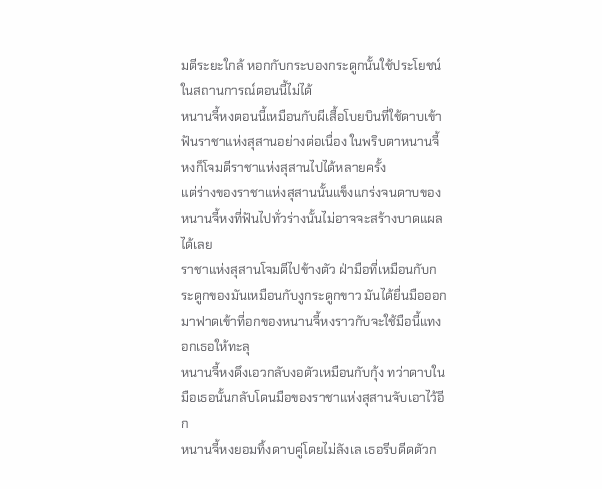มตีระยะใกล้ หอกกับกระบองกระดูกนั้นใช้ประโยชน์ในสถานการณ์ตอนนี้ไม่ได้
หนานจี้หงตอนนี้เหมือนกับผีเสื้อโบยบินที่ใช้ดาบเข้าฟันราชาแห่งสุสานอย่างต่อเนื่อง ในพริบตาหนานจี้หงก็โจมตีราชาแห่งสุสานไปได้หลายครั้ง
แต่ร่างของราชาแห่งสุสานนั้นแข็งแกร่งจนดาบของหนานจี้หงที่ฟันไปทั่วร่างนั้นไม่อาจจะสร้างบาดแผลได้เลย
ราชาแห่งสุสานโจมตีไปข้างตัว ฝ่ามือที่เหมือนกับกระดูกของมันเหมือนกับงูกระดูกขาว มันได้ยื่นมือออกมาฟาดเข้าที่อกของหนานจี้หงราวกับจะใช้มือนี้แทงอกเธอให้ทะลุ
หนานจี้หงดึงเอวกลับงอตัวเหมือนกับกุ้ง ทว่าดาบในมือเธอนั้นกลับโดนมือของราชาแห่งสุสานจับเอาไว้อีก
หนานจี้หงยอมทิ้งดาบคู่โดยไม่ลังเล เธอรีบดีดตัวก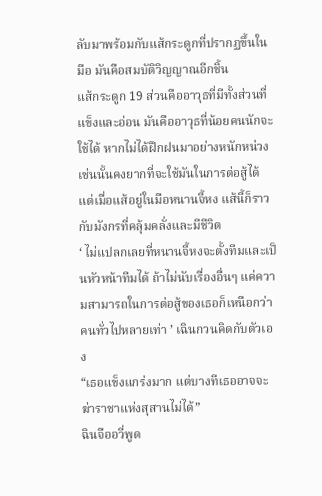ลับมาพร้อมกับแส้กระดูกที่ปรากฏขึ้นในมือ มันคือสมบัติวิญญาณอีกชิ้น
แส้กระดูก 19 ส่วนคืออาวุธที่มีทั้งส่วนที่แข็งและอ่อน มันคืออาวุธที่น้อยคนนักจะใช้ได้ หากไม่ได้ฝึกฝนมาอย่างหนักหน่วง เช่นนั้นคงยากที่จะใช้มันในการต่อสู้ได้
แต่เมื่อแส้อยู่ในมือหนานจี้หง แส้นี้ก็ราวกับมังกรที่คลุ้มคลั่งและมีชีวิต
‘ ไม่แปลกเลยที่หนานจี้หงจะตั้งทีมและเป็นหัวหน้าทีมได้ ถ้าไม่นับเรื่องอื่นๆ แค่ความสามารถในการต่อสู้ของเธอก็เหนือกว่าคนทั่วไปหลายเท่า ’ เฉินกวนคิดกับตัวเอง
“เธอแข็งแกร่งมาก แต่บางทีเธออาจจะฆ่าราชาแห่งสุสานไม่ได้”
ฉินจืออวี่พูด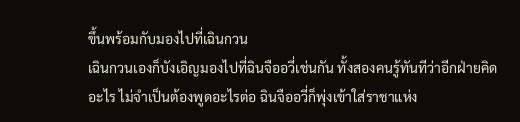ขึ้นพร้อมกับมองไปที่เฉินกวน
เฉินกวนเองก็บังเอิญมองไปที่ฉินจืออวี่เช่นกัน ทั้งสองคนรู้ทันทีว่าอีกฝ่ายคิดอะไร ไม่จำเป็นต้องพูดอะไรต่อ ฉินจืออวี่ก็พุ่งเข้าใส่ราชาแห่ง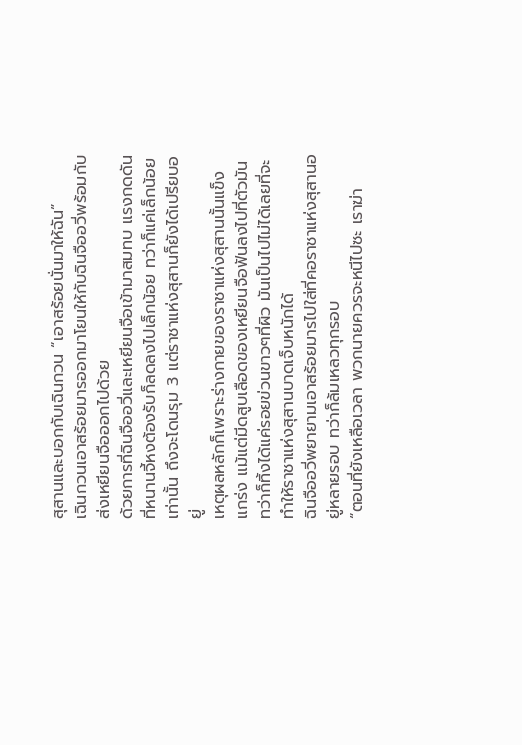สุสานและบอกกับเฉินกวน “เอาสร้อยนั่นมาให้ฉัน”
เฉินกวนเอาสร้อยมารออกมาโยนให้กับฉินจืออวี่พร้อมกับส่งเหยียนจือออกไปด้วย
ด้วยการที่ฉินจืออวี่และเหยียนจือเข้ามาสมทบ แรงกดดันที่หนานจี้หงต้องรับก็ลดลงไปเล็กน้อย ทว่าก็แค่เล็กน้อยเท่านั้น ถึงจะโดนรุม 3 แต่ราชาแห่งสุสานก็ยังได้เปรียบอยู่
เหตุผลหลักก็เพราะร่างกายของราชาแห่งสุสานนั้นแข็งแกร่ง แม้แต่มีดสูบเลือดของเหยียนจือฟันลงไปที่ตัวมัน ทว่าก็ทิ้งได้แค่รอยข่วนขาวๆที่ผิว มันเป็นไปไม่ได้เลยที่จะทำให้ราชาแห่งสุสานบาดเจ็บหนักได้
ฉินจืออวี่พยายามเอาสร้อยมารไปใส่ที่คอราชาแห่งสุสานอยู่หลายรอบ ทว่าก็ล้มเหลวทุกรอบ
“ตอนที่ยังเหลือเวลา พวกนายควรจะหนีไปซะ เราฆ่า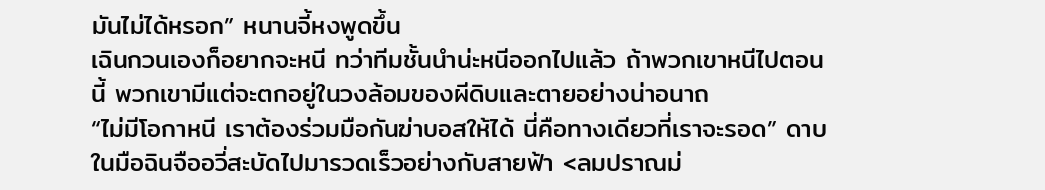มันไม่ได้หรอก” หนานจี้หงพูดขึ้น
เฉินกวนเองก็อยากจะหนี ทว่าทีมชั้นนำน่ะหนีออกไปแล้ว ถ้าพวกเขาหนีไปตอนนี้ พวกเขามีแต่จะตกอยู่ในวงล้อมของผีดิบและตายอย่างน่าอนาถ
“ไม่มีโอกาหนี เราต้องร่วมมือกันฆ่าบอสให้ได้ นี่คือทางเดียวที่เราจะรอด” ดาบในมือฉินจืออวี่สะบัดไปมารวดเร็วอย่างกับสายฟ้า <ลมปราณม่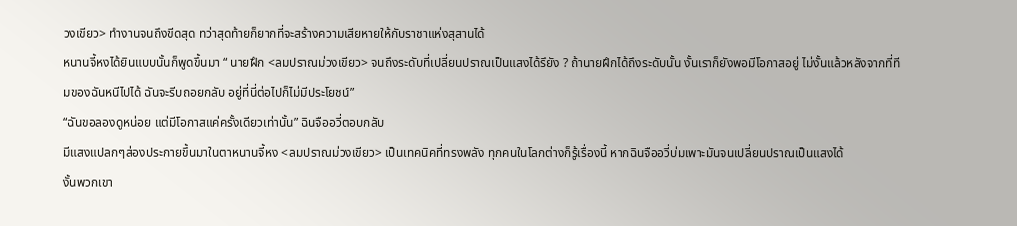วงเขียว> ทำงานจนถึงขีดสุด ทว่าสุดท้ายก็ยากที่จะสร้างความเสียหายให้กับราชาแห่งสุสานได้
หนานจี้หงได้ยินแบบนั้นก็พูดขึ้นมา “ นายฝึก <ลมปราณม่วงเขียว> จนถึงระดับที่เปลี่ยนปราณเป็นแสงได้รึยัง ? ถ้านายฝึกได้ถึงระดับนั้น งั้นเราก็ยังพอมีโอกาสอยู่ ไม่งั้นแล้วหลังจากที่ทีมของฉันหนีไปได้ ฉันจะรีบถอยกลับ อยู่ที่นี่ต่อไปก็ไม่มีประโยชน์”
“ฉันขอลองดูหน่อย แต่มีโอกาสแค่ครั้งเดียวเท่านั้น” ฉินจืออวี่ตอบกลับ
มีแสงแปลกๆส่องประกายขึ้นมาในตาหนานจี้หง <ลมปราณม่วงเขียว> เป็นเทคนิคที่ทรงพลัง ทุกคนในโลกต่างก็รู้เรื่องนี้ หากฉินจืออวี่บ่มเพาะมันจนเปลี่ยนปราณเป็นแสงได้
งั้นพวกเขา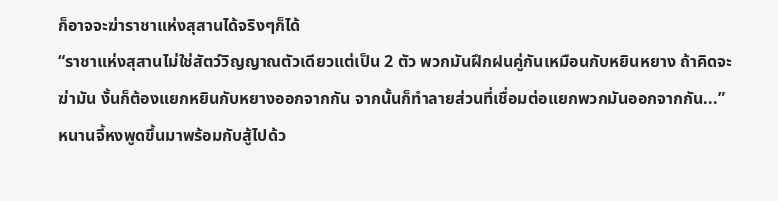ก็อาจจะฆ่าราชาแห่งสุสานได้จริงๆก็ได้
“ราชาแห่งสุสานไม่ใช่สัตว์วิญญาณตัวเดียวแต่เป็น 2 ตัว พวกมันฝึกฝนคู่กันเหมือนกับหยินหยาง ถ้าคิดจะฆ่ามัน งั้นก็ต้องแยกหยินกับหยางออกจากกัน จากนั้นก็ทำลายส่วนที่เชื่อมต่อแยกพวกมันออกจากกัน...” หนานจี้หงพูดขึ้นมาพร้อมกับสู้ไปด้ว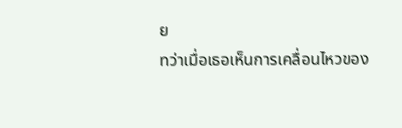ย
ทว่าเมื่อเธอเห็นการเคลื่อนไหวของ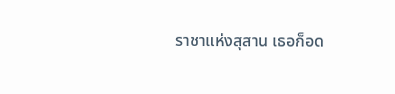ราชาแห่งสุสาน เธอก็อด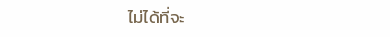ไม่ได้ที่จะ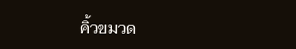คิ้วขมวด